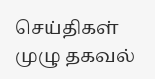செய்திகள் முழு தகவல்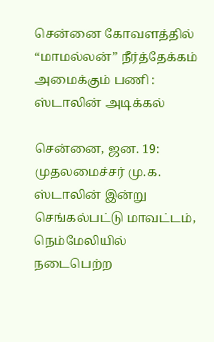சென்னை கோவளத்தில் “மாமல்லன்” நீர்த்தேக்கம் அமைக்கும் பணி : ஸ்டாலின் அடிக்கல்

சென்னை, ஜன. 19: முதலமைச்சர் மு.க. ஸ்டாலின் இன்று செங்கல்பட்டு மாவட்டம், நெம்மேலியில் நடைபெற்ற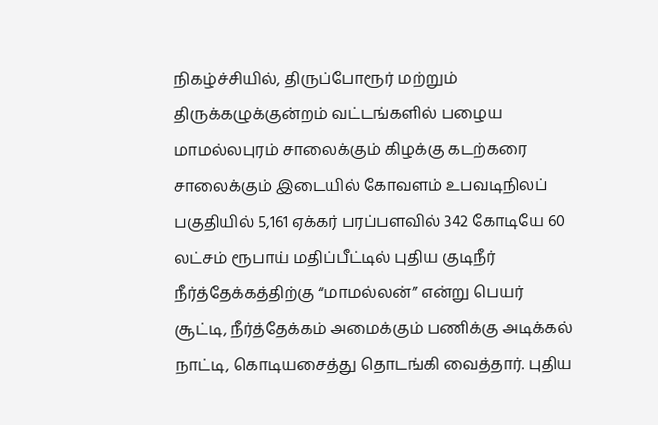நிகழ்ச்சியில், திருப்போரூர் மற்றும் திருக்கழுக்குன்றம் வட்டங்களில் பழைய மாமல்லபுரம் சாலைக்கும் கிழக்கு கடற்கரை சாலைக்கும் இடையில் கோவளம் உபவடிநிலப் பகுதியில் 5,161 ஏக்கர் பரப்பளவில் 342 கோடியே 60 லட்சம் ரூபாய் மதிப்பீட்டில் புதிய குடிநீர் நீர்த்தேக்கத்திற்கு “மாமல்லன்” என்று பெயர் சூட்டி, நீர்த்தேக்கம் அமைக்கும் பணிக்கு அடிக்கல் நாட்டி, கொடியசைத்து தொடங்கி வைத்தார். புதிய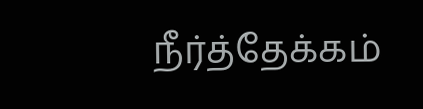நீர்த்தேக்கம்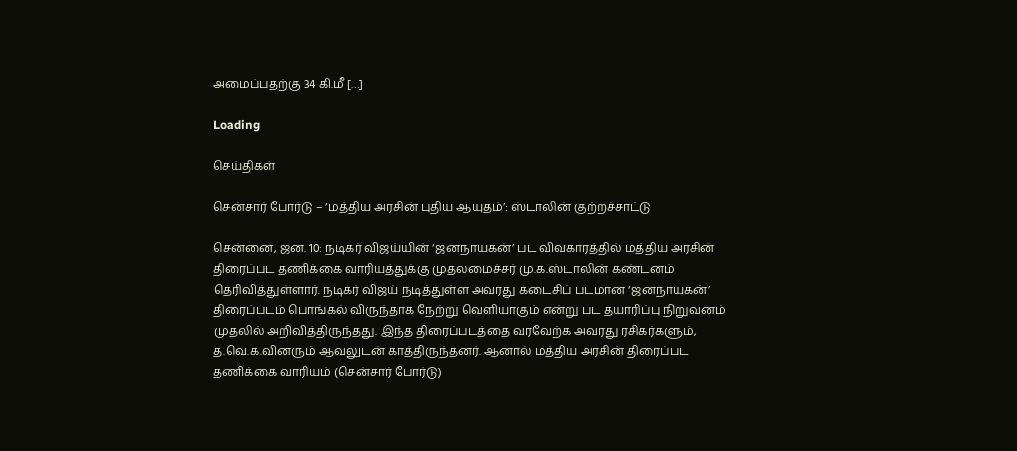அமைப்பதற்கு 34 கி.மீ […]

Loading

செய்திகள்

சென்சார் போர்டு – ‘மத்திய அரசின் புதிய ஆயுதம்’: ஸ்டாலின் குற்றச்சாட்டு

சென்னை, ஜன. 10: நடிகர் விஜய்யின் ‘ஜனநாயகன்’ பட விவகாரத்தில் மத்திய அரசின் திரைப்பட தணிக்கை வாரியத்துக்கு முதலமைச்சர் மு.க.ஸ்டாலின் கண்டனம் தெரிவித்துள்ளார். நடிகர் விஜய் நடித்துள்ள அவரது கடைசிப் படமான ‘ஜனநாயகன்’ திரைப்படம் பொங்கல் விருந்தாக நேற்று வெளியாகும் என்று பட தயாரிப்பு நிறுவனம் முதலில் அறிவித்திருந்தது. இந்த திரைப்படத்தை வரவேற்க அவரது ரசிகர்களும், த.வெ.க.வினரும் ஆவலுடன் காத்திருந்தனர். ஆனால் மத்திய அரசின் திரைப்பட தணிக்கை வாரியம் (சென்சார் போர்டு)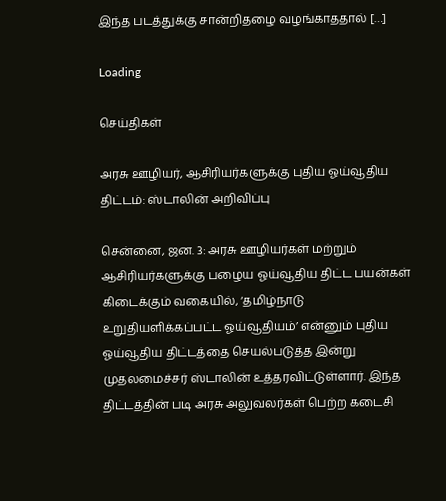இந்த படத்துக்கு சான்றிதழை வழங்காததால் […]

Loading

செய்திகள்

அரசு ஊழியர், ஆசிரியர்களுக்கு புதிய ஓய்வூதிய திட்டம்: ஸ்டாலின் அறிவிப்பு

சென்னை, ஜன. 3: அரசு ஊழியர்கள் மற்றும் ஆசிரியர்களுக்கு பழைய ஓய்வூதிய திட்ட பயன்கள் கிடைக்கும் வகையில், ‘தமிழ்நாடு உறுதியளிக்கப்பட்ட ஓய்வூதியம்’ என்னும் புதிய ஓய்வூதிய திட்டத்தை செயல்படுத்த இன்று முதலமைச்சர் ஸ்டாலின் உத்தரவிட்டுள்ளார். இந்த திட்டத்தின் படி அரசு அலுவலர்கள் பெற்ற கடைசி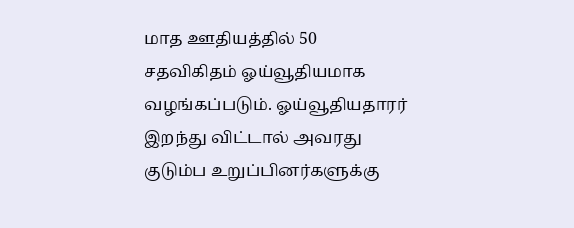மாத ஊதியத்தில் 50 சதவிகிதம் ஓய்வூதியமாக வழங்கப்படும். ஓய்வூதியதாரர் இறந்து விட்டால் அவரது குடும்ப உறுப்பினர்களுக்கு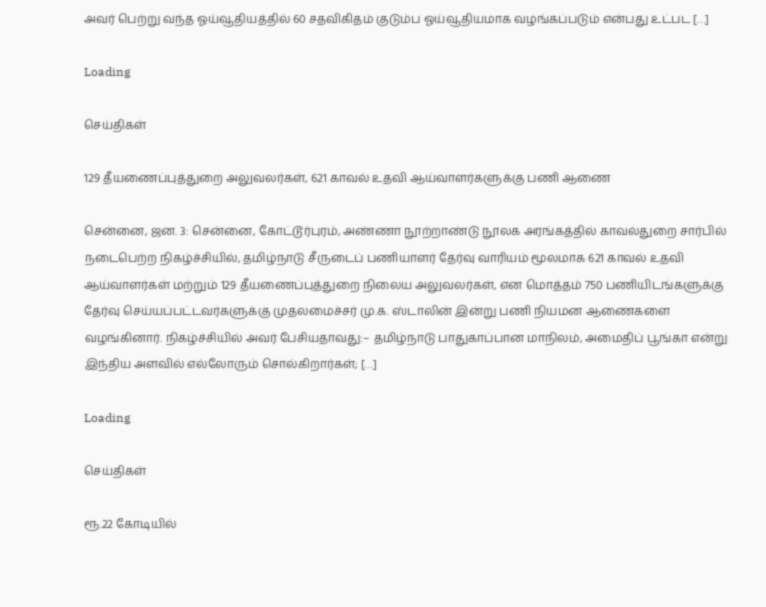அவர் பெற்று வந்த ஓய்வூதியத்தில் 60 சதவிகிதம் குடும்ப ஓய்வூதியமாக வழங்கப்படும் என்பது உட்பட […]

Loading

செய்திகள்

129 தீயணைப்புத்துறை அலுவலர்கள், 621 காவல் உதவி ஆய்வாளர்களுக்கு பணி ஆணை

சென்னை, ஜன. 3: சென்னை, கோட்டூர்புரம், அண்ணா நூற்றாண்டு நூலக அரங்கத்தில் காவல்துறை சார்பில் நடைபெற்ற நிகழ்ச்சியில், தமிழ்நாடு சீருடைப் பணியாளர் தேர்வு வாரியம் மூலமாக 621 காவல் உதவி ஆய்வாளர்கள் மற்றும் 129 தீயணைப்புத்துறை நிலைய அலுவலர்கள், என மொத்தம் 750 பணியிடங்களுக்கு தேர்வு செய்யப்பட்டவர்களுக்கு முதலமைச்சர் மு.க. ஸ்டாலின் இன்று பணி நியமன ஆணைகளை வழங்கினார். நிகழ்ச்சியில் அவர் பேசியதாவது:– தமிழ்நாடு பாதுகாப்பான மாநிலம், அமைதிப் பூங்கா என்று இந்திய அளவில் எல்லோரும் சொல்கிறார்கள்; […]

Loading

செய்திகள்

ரூ.22 கோடியில்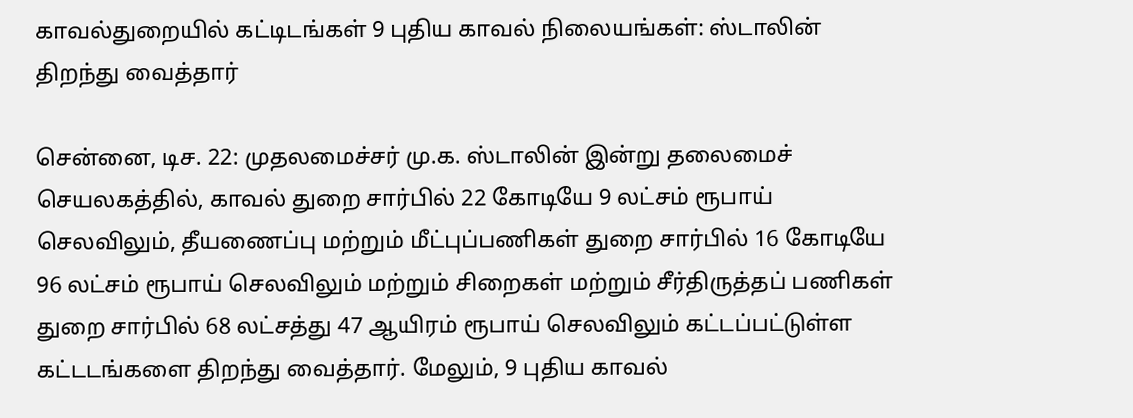காவல்துறையில் கட்டிடங்கள் 9 புதிய காவல் நிலையங்கள்: ஸ்டாலின் திறந்து வைத்தார்

சென்னை, டிச. 22: முதலமைச்சர் மு.க. ஸ்டாலின் இன்று தலைமைச் செயலகத்தில், காவல் துறை சார்பில் 22 கோடியே 9 லட்சம் ரூபாய் செலவிலும், தீயணைப்பு மற்றும் மீட்புப்பணிகள் துறை சார்பில் 16 கோடியே 96 லட்சம் ரூபாய் செலவிலும் மற்றும் சிறைகள் மற்றும் சீர்திருத்தப் பணிகள் துறை சார்பில் 68 லட்சத்து 47 ஆயிரம் ரூபாய் செலவிலும் கட்டப்பட்டுள்ள கட்டடங்களை திறந்து வைத்தார். மேலும், 9 புதிய காவல்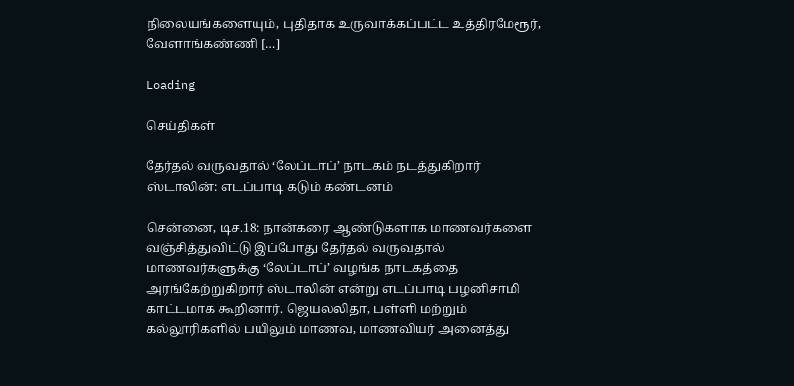நிலையங்களையும், புதிதாக உருவாக்கப்பட்ட உத்திரமேரூர், வேளாங்கண்ணி […]

Loading

செய்திகள்

தேர்தல் வருவதால் ‘லேப்டாப்’ நாடகம் நடத்துகிறார் ஸ்டாலின்: எடப்பாடி கடும் கண்டனம்

சென்னை, டிச.18: நான்கரை ஆண்டுகளாக மாணவர்களை வஞ்சித்துவிட்டு இப்போது தேர்தல் வருவதால் மாணவர்களுக்கு ‘லேப்டாப்’ வழங்க நாடகத்தை அரங்கேற்றுகிறார் ஸ்டாலின் என்று எடப்பாடி பழனிசாமி காட்டமாக கூறினார். ஜெயலலிதா, பள்ளி மற்றும் கல்லூரிகளில் பயிலும் மாணவ, மாணவியர் அனைத்து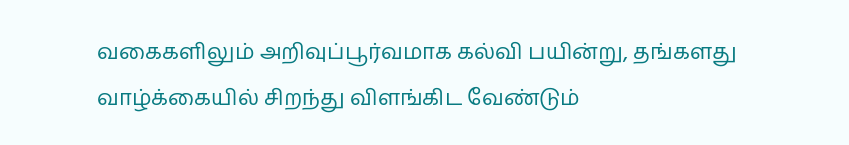வகைகளிலும் அறிவுப்பூர்வமாக கல்வி பயின்று, தங்களது வாழ்க்கையில் சிறந்து விளங்கிட வேண்டும்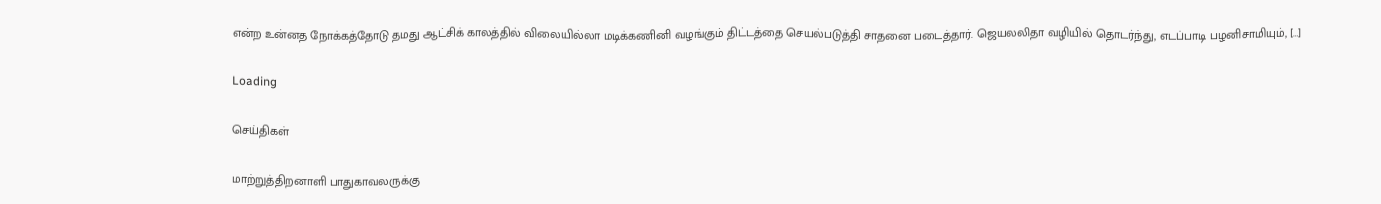என்ற உன்னத நோக்கத்தோடு தமது ஆட்சிக் காலத்தில் விலையில்லா மடிக்கணினி வழங்கும் திட்டத்தை செயல்படுத்தி சாதனை படைத்தார். ஜெயலலிதா வழியில் தொடர்ந்து, எடப்பாடி பழனிசாமியும், […]

Loading

செய்திகள்

மாற்றுத்திறனாளி பாதுகாவலருக்கு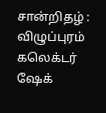சான்றிதழ் : விழுப்புரம் கலெக்டர் ஷேக்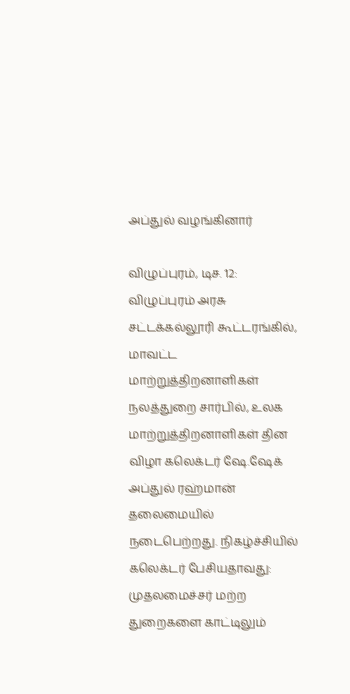அப்துல் வழங்கினார்

விழுப்புரம், டிச. 12: விழுப்புரம் அரசு சட்டக்கல்லூரி கூட்டரங்கில், மாவட்ட மாற்றுத்திறனாளிகள் நலத்துறை சார்பில், உலக மாற்றுத்திறனாளிகள் தின விழா கலெக்டர் ஷே.ஷேக் அப்துல் ரஹ்மான் தலைமையில் நடைபெற்றது. நிகழ்ச்சியில் கலெக்டர் பேசியதாவது: முதலமைச்சர் மற்ற துறைகளை காட்டிலும்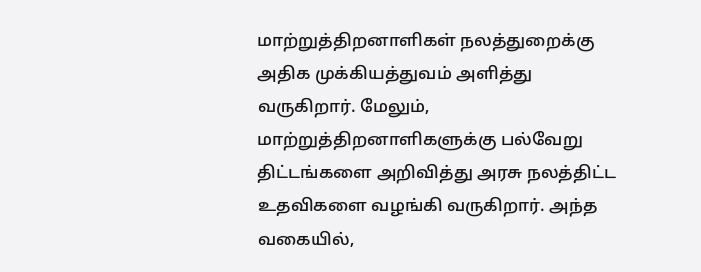மாற்றுத்திறனாளிகள் நலத்துறைக்கு அதிக முக்கியத்துவம் அளித்து வருகிறார். மேலும், மாற்றுத்திறனாளிகளுக்கு பல்வேறு திட்டங்களை அறிவித்து அரசு நலத்திட்ட உதவிகளை வழங்கி வருகிறார். அந்த வகையில்,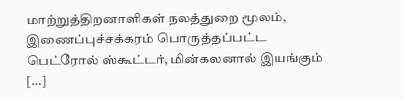மாற்றுத்திறனாளிகள் நலத்துறை மூலம், இணைப்புச்சக்கரம் பொருத்தப்பட்ட பெட்ரோல் ஸ்கூட்டர், மின்கலனால் இயங்கும் […]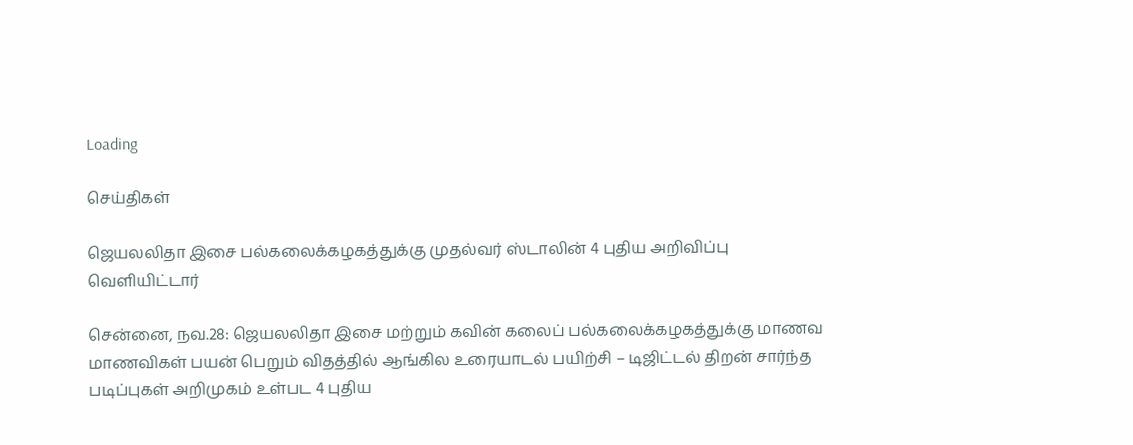Loading

செய்திகள்

ஜெயலலிதா இசை பல்கலைக்கழகத்துக்கு முதல்வர் ஸ்டாலின் 4 புதிய அறிவிப்பு வெளியிட்டார்

சென்னை, நவ.28: ஜெயலலிதா இசை மற்றும் கவின் கலைப் பல்கலைக்கழகத்துக்கு மாணவ மாணவிகள் பயன் பெறும் விதத்தில் ஆங்கில உரையாடல் பயிற்சி – டிஜிட்டல் திறன் சார்ந்த படிப்புகள் அறிமுகம் உள்பட 4 புதிய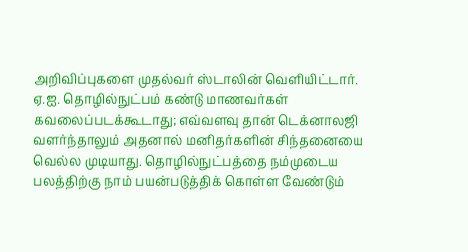அறிவிப்புகளை முதல்வர் ஸ்டாலின் வெளியிட்டார். ஏ.ஐ. தொழில்நுட்பம் கண்டு மாணவர்கள் கவலைப்படக்கூடாது; எவ்வளவு தான் டெக்னாலஜி வளர்ந்தாலும் அதனால் மனிதர்களின் சிந்தனையை வெல்ல முடியாது. தொழில்நுட்பத்தை நம்முடைய பலத்திற்கு நாம் பயன்படுத்திக் கொள்ள வேண்டும்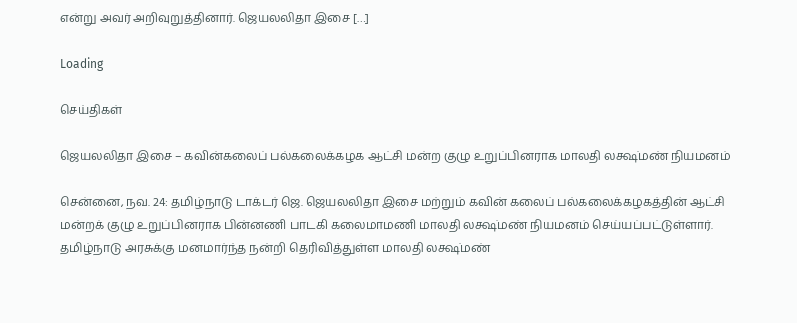என்று அவர் அறிவுறுத்தினார். ஜெயலலிதா இசை […]

Loading

செய்திகள்

ஜெயலலிதா இசை – கவின்கலைப் பல்கலைக்கழக ஆட்சி மன்ற குழு உறுப்பினராக மாலதி லக்ஷ்மண் நியமனம்

சென்னை, நவ. 24: தமிழ்நாடு டாக்டர் ஜெ. ஜெயலலிதா இசை மற்றும் கவின் கலைப் பல்கலைக்கழகத்தின் ஆட்சி மன்றக் குழு உறுப்பினராக பின்னணி பாடகி கலைமாமணி மாலதி லக்ஷ்மண் நியமனம் செய்யப்பட்டுள்ளார். தமிழ்நாடு அரசுக்கு மனமார்ந்த நன்றி தெரிவித்துள்ள மாலதி லக்ஷ்மண்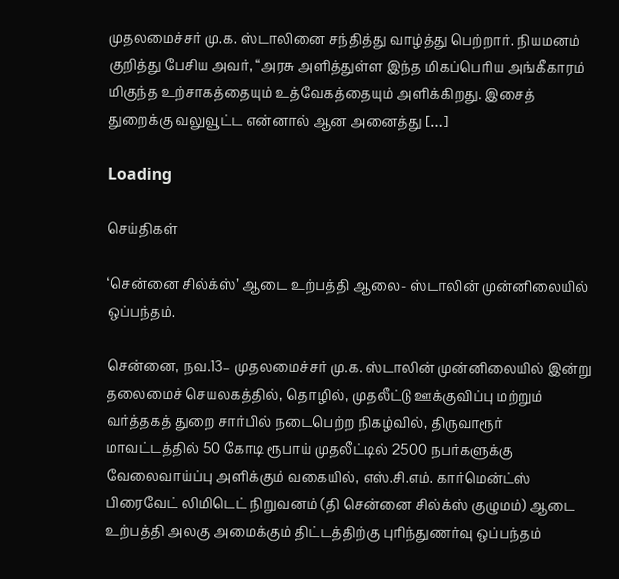முதலமைச்சர் மு.க. ஸ்டாலினை சந்தித்து வாழ்த்து பெற்றார். நியமனம் குறித்து பேசிய அவர், “அரசு அளித்துள்ள இந்த மிகப்பெரிய அங்கீகாரம் மிகுந்த உற்சாகத்தையும் உத்வேகத்தையும் அளிக்கிறது. இசைத் துறைக்கு வலுவூட்ட என்னால் ஆன அனைத்து […]

Loading

செய்திகள்

‘சென்னை சில்க்ஸ்’ ஆடை உற்பத்தி ஆலை- ஸ்டாலின் முன்னிலையில் ஒப்பந்தம்.

சென்னை, நவ.13– முதலமைச்சர் மு.க. ஸ்டாலின் முன்னிலையில் இன்று தலைமைச் செயலகத்தில், தொழில், முதலீட்டு ஊக்குவிப்பு மற்றும் வர்த்தகத் துறை சார்பில் நடைபெற்ற நிகழ்வில், திருவாரூர் மாவட்டத்தில் 50 கோடி ரூபாய் முதலீட்டில் 2500 நபர்களுக்கு வேலைவாய்ப்பு அளிக்கும் வகையில், எஸ்.சி.எம். கார்மென்ட்ஸ் பிரைவேட் லிமிடெட் நிறுவனம் (தி சென்னை சில்க்ஸ் குழுமம்) ஆடை உற்பத்தி அலகு அமைக்கும் திட்டத்திற்கு புரிந்துணர்வு ஒப்பந்தம்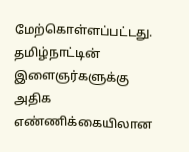மேற்கொள்ளப்பட்டது. தமிழ்நாட்டின் இளைஞர்களுக்கு அதிக எண்ணிக்கையிலான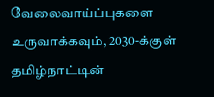வேலைவாய்ப்புகளை உருவாக்கவும், 2030-க்குள் தமிழ்நாட்டின்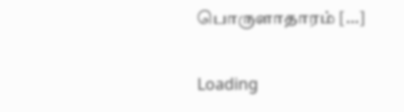பொருளாதாரம் […]

Loading